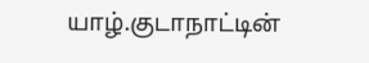யாழ்.குடாநாட்டின்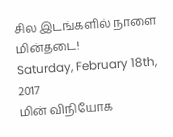சில இடங்களில் நாளை மின்தடை!
Saturday, February 18th, 2017
மின் விநியோக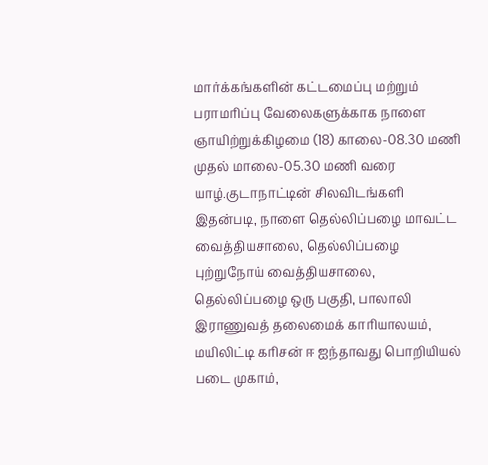மார்க்கங்களின் கட்டமைப்பு மற்றும் பராமரிப்பு வேலைகளுக்காக நாளை ஞாயிற்றுக்கிழமை (18) காலை-08.30 மணி முதல் மாலை-05.30 மணி வரை யாழ்.குடாநாட்டின் சிலவிடங்களி
இதன்படி, நாளை தெல்லிப்பழை மாவட்ட வைத்தியசாலை, தெல்லிப்பழை புற்றுநோய் வைத்தியசாலை, தெல்லிப்பழை ஒரு பகுதி, பாலாலி இராணுவத் தலைமைக் காரியாலயம், மயிலிட்டி கரிசன் ஈ ஐந்தாவது பொறியியல் படை முகாம்,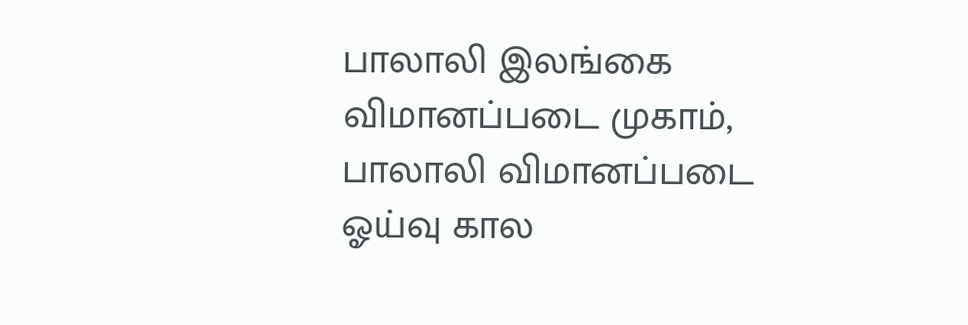பாலாலி இலங்கை விமானப்படை முகாம், பாலாலி விமானப்படை ஓய்வு கால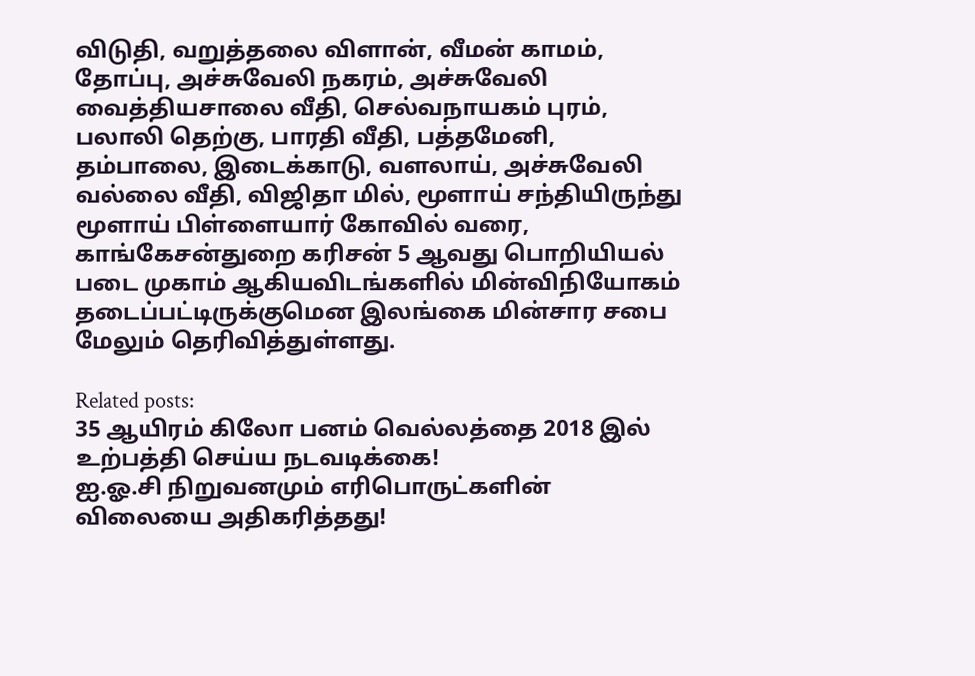விடுதி, வறுத்தலை விளான், வீமன் காமம், தோப்பு, அச்சுவேலி நகரம், அச்சுவேலி வைத்தியசாலை வீதி, செல்வநாயகம் புரம், பலாலி தெற்கு, பாரதி வீதி, பத்தமேனி, தம்பாலை, இடைக்காடு, வளலாய், அச்சுவேலி வல்லை வீதி, விஜிதா மில், மூளாய் சந்தியிருந்து மூளாய் பிள்ளையார் கோவில் வரை, காங்கேசன்துறை கரிசன் 5 ஆவது பொறியியல் படை முகாம் ஆகியவிடங்களில் மின்விநியோகம் தடைப்பட்டிருக்குமென இலங்கை மின்சார சபை மேலும் தெரிவித்துள்ளது.

Related posts:
35 ஆயிரம் கிலோ பனம் வெல்லத்தை 2018 இல் உற்பத்தி செய்ய நடவடிக்கை!
ஐ.ஓ.சி நிறுவனமும் எரிபொருட்களின் விலையை அதிகரித்தது!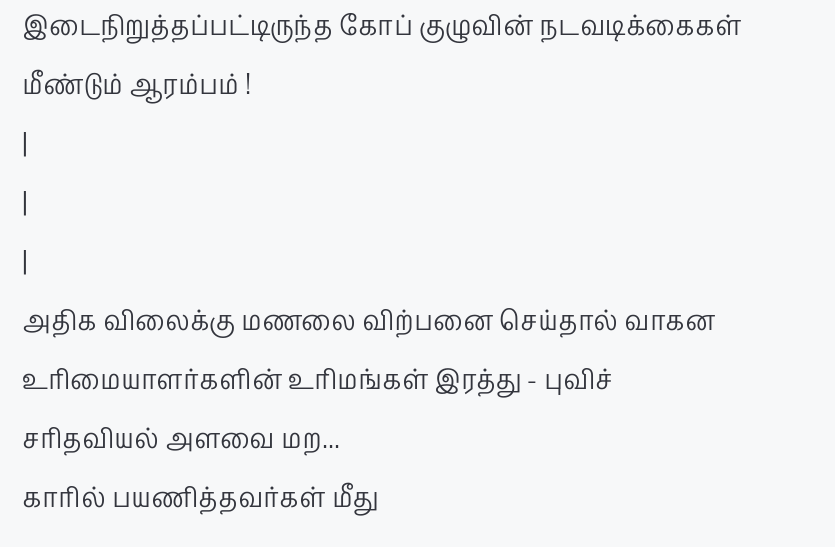இடைநிறுத்தப்பட்டிருந்த கோப் குழுவின் நடவடிக்கைகள் மீண்டும் ஆரம்பம் !
|
|
|
அதிக விலைக்கு மணலை விற்பனை செய்தால் வாகன உரிமையாளர்களின் உரிமங்கள் இரத்து - புவிச் சரிதவியல் அளவை மற...
காரில் பயணித்தவர்கள் மீது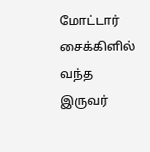மோட்டார் சைக்கிளில் வந்த இருவர்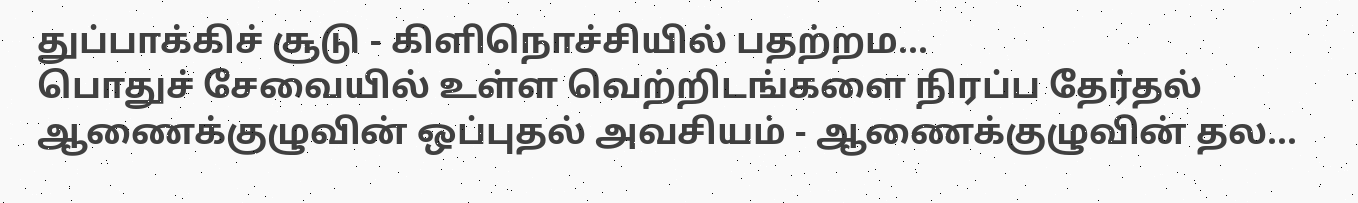துப்பாக்கிச் சூடு - கிளிநொச்சியில் பதற்றம...
பொதுச் சேவையில் உள்ள வெற்றிடங்களை நிரப்ப தேர்தல் ஆணைக்குழுவின் ஒப்புதல் அவசியம் - ஆணைக்குழுவின் தல...